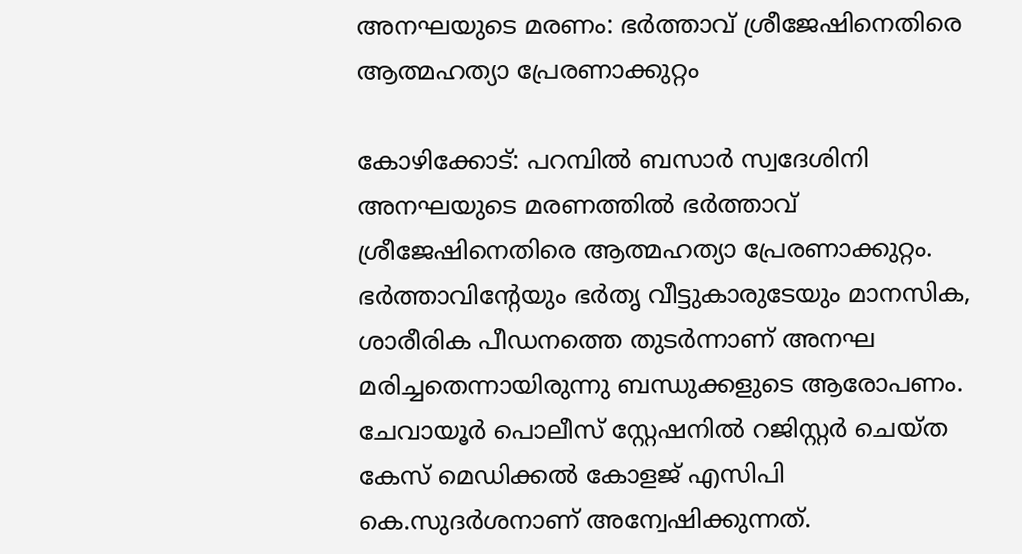അനഘയുടെ മരണം: ഭര്‍ത്താവ് ശ്രീജേഷിനെതിരെ ആത്മഹത്യാ പ്രേരണാക്കുറ്റം

കോഴിക്കോട്: പറമ്പില്‍ ബസാര്‍ സ്വദേശിനി അനഘയുടെ മരണത്തിൽ ഭർത്താവ് ശ്രീജേഷിനെതിരെ ആത്മഹത്യാ പ്രേരണാക്കുറ്റം. ഭര്‍ത്താവിന്റേയും ഭർതൃ വീട്ടുകാരുടേയും മാനസിക, ശാരീരിക പീഡനത്തെ തുടർന്നാണ് അനഘ മരിച്ചതെന്നായിരുന്നു ബന്ധുക്കളുടെ ആരോപണം. ചേവായൂര്‍ പൊലീസ് സ്റ്റേഷനില്‍ റജിസ്റ്റര്‍ ചെയ്ത കേസ് മെഡിക്കല്‍ കോളജ് എസിപി കെ.സുദര്‍ശനാണ് അന്വേഷിക്കുന്നത്.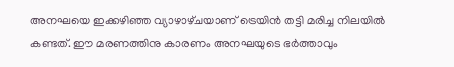അനഘയെ ഇക്കഴിഞ്ഞ വ്യാഴാ‌ഴ്‌ചയാണ് ട്രെയിന്‍ തട്ടി മരിച്ച നിലയില്‍ കണ്ടത്. ഈ മരണത്തിനു കാരണം അനഘയുടെ ഭര്‍ത്താവും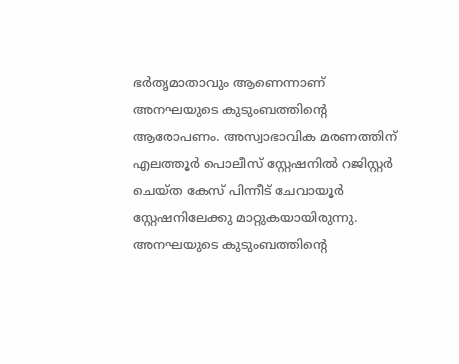ഭര്‍തൃമാതാവും ആണെന്നാണ് അനഘയുടെ കുടുംബത്തിന്റെ ആരോപണം. അസ്വാഭാവിക മരണത്തിന് എലത്തൂര്‍ പൊലീസ് സ്റ്റേഷനില്‍ റജിസ്റ്റര്‍ ചെയ്ത കേസ് പിന്നീട് ചേവായൂര്‍ സ്റ്റേഷനിലേക്കു മാറ്റുകയായിരുന്നു. അനഘയുടെ കുടുംബത്തിന്റെ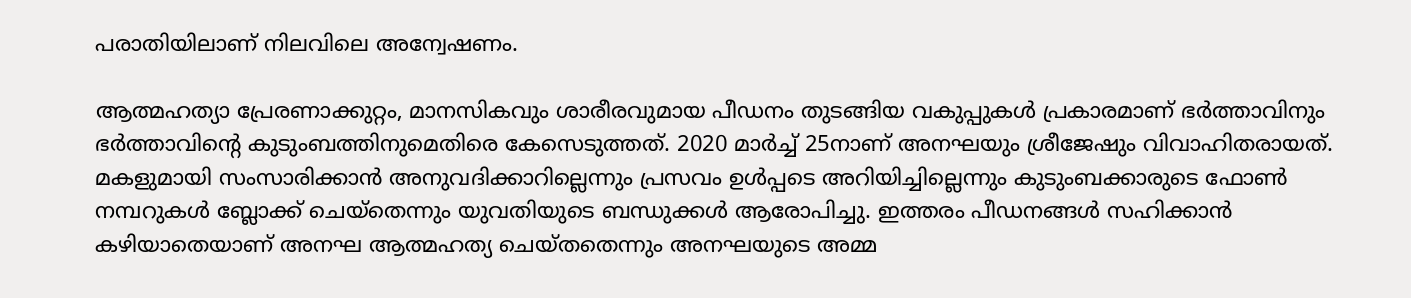പരാതിയിലാണ് നിലവിലെ അന്വേഷണം.

ആത്മഹത്യാ പ്രേരണാക്കുറ്റം, മാനസികവും ശാരീരവുമായ പീഡനം തുടങ്ങിയ വകുപ്പുകള്‍ പ്രകാരമാണ് ഭര്‍ത്താവിനും ഭര്‍ത്താവിന്റെ കുടുംബത്തിനുമെതിരെ കേസെടുത്തത്. 2020 മാര്‍ച്ച് 25നാണ് അനഘയും ശ്രീജേഷും വിവാഹിതരായത്. മകളുമായി സംസാരിക്കാൻ അനുവദിക്കാറില്ലെന്നും പ്രസവം ഉള്‍പ്പടെ അറിയിച്ചില്ലെന്നും കുടുംബക്കാരുടെ ഫോണ്‍ നമ്പറുകള്‍ ബ്ലോക്ക് ചെയ്‌തെന്നും യുവതിയുടെ ബന്ധുക്കൾ ആരോപിച്ചു. ഇത്തരം പീഡനങ്ങള്‍ സഹിക്കാന്‍ കഴിയാതെയാണ് അനഘ ആത്മഹത്യ ചെയ്തതെന്നും അനഘയുടെ അമ്മ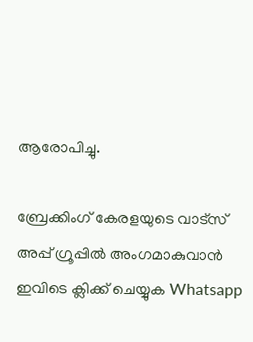ആരോപിച്ചു.

ബ്രേക്കിംഗ് കേരളയുടെ വാട്സ് അപ്പ് ഗ്രൂപ്പിൽ അംഗമാകുവാൻ ഇവിടെ ക്ലിക്ക് ചെയ്യുക Whatsapp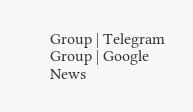Group | Telegram Group | Google News